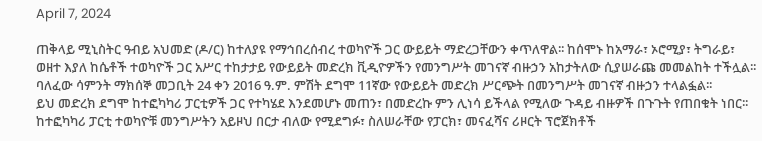April 7, 2024

ጠቅላይ ሚኒስትር ዓብይ አህመድ (ዶ/ር) ከተለያዩ የማኅበረሰብረ ተወካዮች ጋር ውይይት ማድረጋቸውን ቀጥለዋል፡፡ ከሰሞኑ ከአማራ፣ ኦሮሚያ፣ ትግራይ፣ ወዘተ እያለ ከሴቶች ተወካዮች ጋር አሥር ተከታታይ የውይይት መድረክ ቪዲዮዎችን የመንግሥት መገናኛ ብዙኃን አከታትለው ሲያሠራጩ መመልከት ተችሏል፡፡ ባለፈው ሳምንት ማክሰኞ መጋቢት 24 ቀን 2016 ዓ.ም. ምሽት ደግሞ 11ኛው የውይይት መድረክ ሥርጭት በመንግሥት መገናኛ ብዙኃን ተላልፏል፡፡
ይህ መድረክ ደግሞ ከተፎካካሪ ፓርቲዎች ጋር የተካሄደ እንደመሆኑ መጠን፣ በመድረኩ ምን ሊነሳ ይችላል የሚለው ጉዳይ ብዙዎች በጉጉት የጠበቁት ነበር፡፡ ከተፎካካሪ ፓርቲ ተወካዮቹ መንግሥትን አይዞህ በርታ ብለው የሚደግፉ፣ ስለሠራቸው የፓርክ፣ መናፈሻና ሪዞርት ፕሮጀክቶች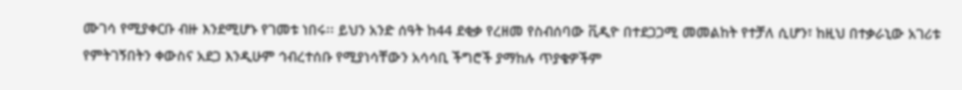ሙገሳ የሚያቀርቡ ብዙ እንደሚሆኑ የገመቱ ነበሩ፡፡ ይህን አንድ ሰዓት ከ44 ደቂቃ የረዘመ የስብሰባው ቪዲዮ በተደጋጋሚ መመልከት የተቻለ ሲሆን፣ ከዚህ በተቃራኒው አገሪቱ የምትገኝበትን ቀውስና አደጋ እንዲሁም ኅብረተሰቡ የሚያነሳቸውን አሳሳቢ ችግሮች ያማከሉ ጥያቄዎችም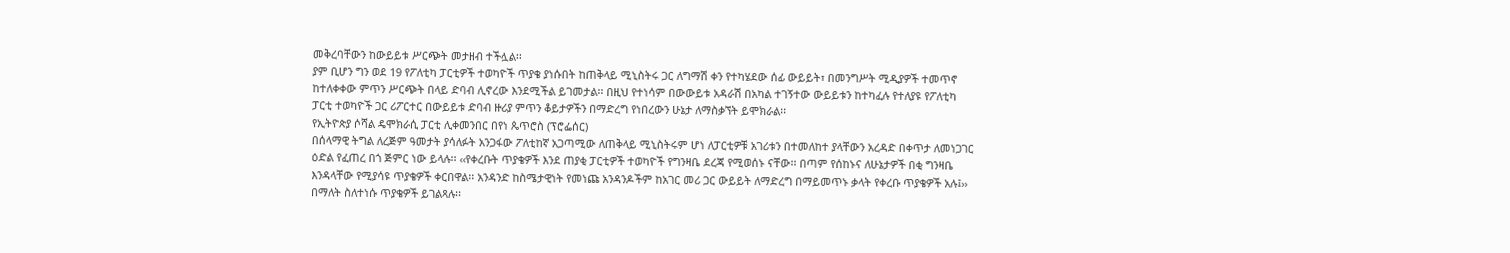መቅረባቸውን ከውይይቱ ሥርጭት መታዘብ ተችሏል፡፡
ያም ቢሆን ግን ወደ 19 የፖለቲካ ፓርቲዎች ተወካዮች ጥያቄ ያነሱበት ከጠቅላይ ሚኒስትሩ ጋር ለግማሽ ቀን የተካሄደው ሰፊ ውይይት፣ በመንግሥት ሚዲያዎች ተመጥኖ ከተለቀቀው ምጥን ሥርጭት በላይ ድባብ ሊኖረው እንደሚችል ይገመታል፡፡ በዚህ የተነሳም በውውይቱ አዳራሽ በአካል ተገኝተው ውይይቱን ከተካፈሉ የተለያዩ የፖለቲካ ፓርቲ ተወካዮች ጋር ሪፖርተር በውይይቱ ድባብ ዙሪያ ምጥን ቆይታዎችን በማድረግ የነበረውን ሁኔታ ለማስቃኘት ይሞክራል፡፡
የኢትዮጵያ ሶሻል ዴሞክራሲ ፓርቲ ሊቀመንበር በየነ ጴጥሮስ (ፕሮፌሰር)
በሰላማዊ ትግል ለረጅም ዓመታት ያሳለፉት አንጋፋው ፖለቲከኛ አጋጣሚው ለጠቅላይ ሚኒስትሩም ሆነ ለፓርቲዎቹ አገሪቱን በተመለከተ ያላቸውን አረዳድ በቀጥታ ለመነጋገር ዕድል የፈጠረ በጎ ጅምር ነው ይላሉ፡፡ ‹‹የቀረቡት ጥያቄዎች እንደ ጠያቂ ፓርቲዎች ተወካዮች የግንዛቤ ደረጃ የሚወሰኑ ናቸው፡፡ በጣም የሰከኑና ለሁኔታዎች በቂ ግንዛቤ እንዳላቸው የሚያሳዩ ጥያቄዎች ቀርበዋል፡፡ አንዳንድ ከስሜታዊነት የመነጩ አንዳንዶችም ከአገር መሪ ጋር ውይይት ለማድረግ በማይመጥኑ ቃላት የቀረቡ ጥያቄዎች አሉ፤›› በማለት ስለተነሱ ጥያቄዎች ይገልጻሉ፡፡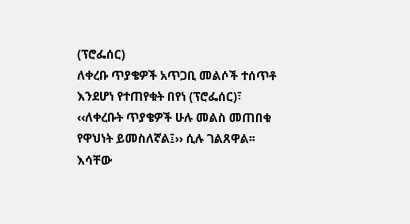(ፕሮፌሰር)
ለቀረቡ ጥያቄዎች አጥጋቢ መልሶች ተሰጥቶ እንደሆነ የተጠየቁት በየነ (ፕሮፌሰር)፣ ‹‹ለቀረቡት ጥያቄዎች ሁሉ መልስ መጠበቁ የዋህነት ይመስለኛል፤›› ሲሉ ገልጸዋል፡፡ እሳቸው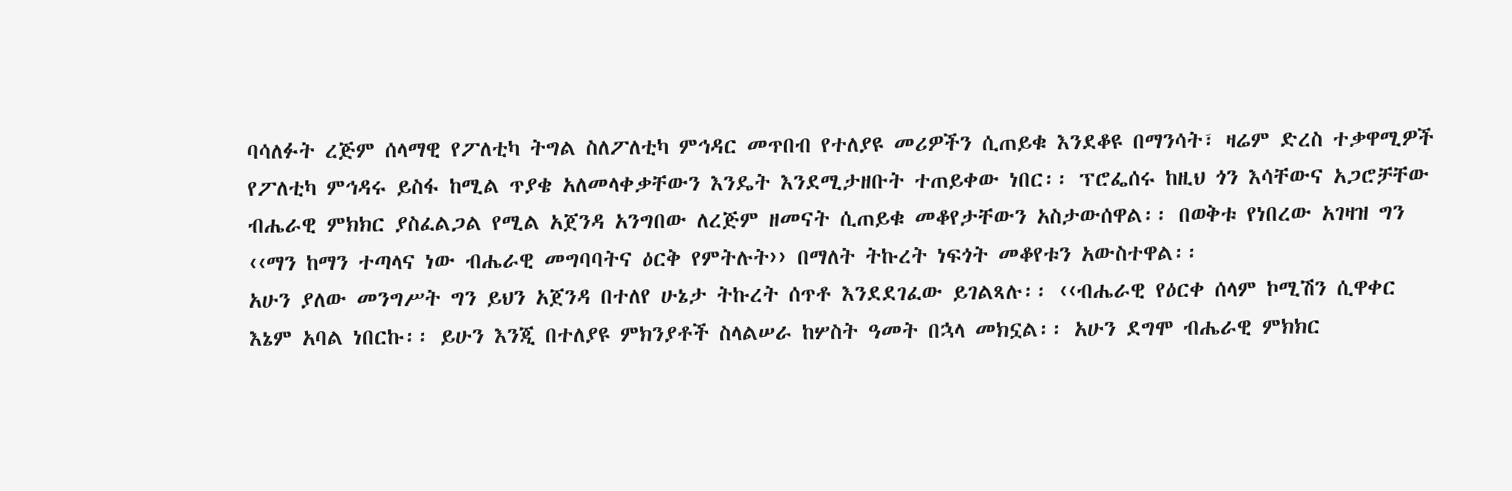ባሳለፉት ረጅም ሰላማዊ የፖለቲካ ትግል ስለፖለቲካ ምኅዳር መጥበብ የተለያዩ መሪዎችን ሲጠይቁ እንደቆዩ በማንሳት፣ ዛሬም ድረስ ተቃዋሚዎች የፖለቲካ ምኅዳሩ ይስፋ ከሚል ጥያቄ አለመላቀቃቸውን እንዴት እንደሚታዘቡት ተጠይቀው ነበር፡፡ ፕሮፌሰሩ ከዚህ ጎን እሳቸውና አጋሮቻቸው ብሔራዊ ምክክር ያስፈልጋል የሚል አጀንዳ አንግበው ለረጅም ዘመናት ሲጠይቁ መቆየታቸውን አስታውሰዋል፡፡ በወቅቱ የነበረው አገዛዝ ግን ‹‹ማን ከማን ተጣላና ነው ብሔራዊ መግባባትና ዕርቅ የምትሉት›› በማለት ትኩረት ነፍጎት መቆየቱን አውስተዋል፡፡
አሁን ያለው መንግሥት ግን ይህን አጀንዳ በተለየ ሁኔታ ትኩረት ሰጥቶ እንደደገፈው ይገልጻሉ፡፡ ‹‹ብሔራዊ የዕርቀ ሰላም ኮሚሽን ሲዋቀር እኔም አባል ነበርኩ፡፡ ይሁን እንጂ በተለያዩ ምክንያቶች ስላልሠራ ከሦስት ዓመት በኋላ መክኗል፡፡ አሁን ደግሞ ብሔራዊ ምክክር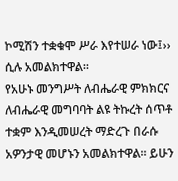ኮሚሽን ተቋቁሞ ሥራ እየተሠራ ነው፤›› ሲሉ አመልክተዋል፡፡
የአሁኑ መንግሥት ለብሔራዊ ምክክርና ለብሔራዊ መግባባት ልዩ ትኩረት ሰጥቶ ተቋም እንዲመሠረት ማድረጉ በራሱ አዎንታዊ መሆኑን አመልክተዋል፡፡ ይሁን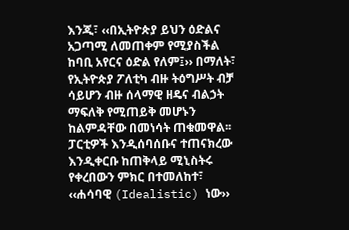እንጂ፣ ‹‹በኢትዮጵያ ይህን ዕድልና አጋጣሚ ለመጠቀም የሚያስችል ከባቢ አየርና ዕድል የለም፤›› በማለት፣ የኢትዮጵያ ፖለቲካ ብዙ ትዕግሥት ብቻ ሳይሆን ብዙ ሰላማዊ ዘዴና ብልኃት ማፍለቅ የሚጠይቅ መሆኑን ከልምዳቸው በመነሳት ጠቁመዋል፡፡
ፓርቲዎች እንዲሰባሰቡና ተጠናክረው እንዲቀርቡ ከጠቅላይ ሚኒስትሩ የቀረበውን ምክር በተመለከተ፣ ‹‹ሐሳባዊ (Idealistic) ነው››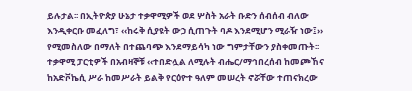ይሉታል፡፡ በኢትዮጵያ ሁኔታ ተቃዋሚዎች ወደ ሦስት አራት ቡድን ሰብሰብ ብለው እንዲቀርቡ መፈለግ፣ ‹‹ከሩቅ ሲያዩት ውኃ ሲጠጉት ባዶ እንደሚሆን ሚራዥ ነው፤›› የሚመስለው በማለት በተጨባጭ እንደማይሳካ ነው ግምታቸውን ያስቀመጡት፡፡ ተቃዋሚ ፓርቲዎች በአብዛኞቹ ‹‹ተበድሏል ለሚሉት ብሔር/ማኅበረሰብ ከመጮኸና ከአድቮኬሲ ሥራ ከመሥራት ይልቅ የርዕዮተ ዓለም መሠረት ኖሯቸው ተጠናክረው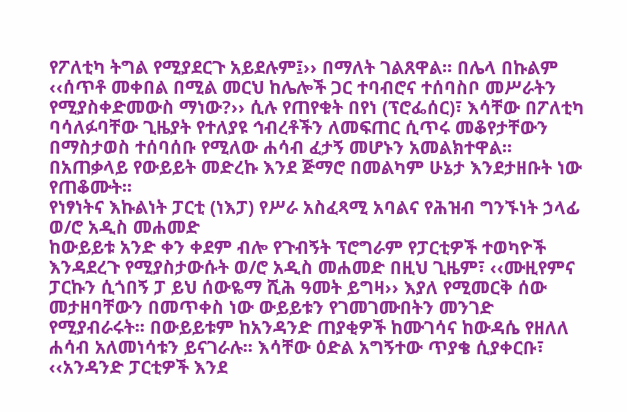የፖለቲካ ትግል የሚያደርጉ አይደሉም፤›› በማለት ገልጸዋል፡፡ በሌላ በኩልም ‹‹ሰጥቶ መቀበል በሚል መርህ ከሌሎች ጋር ተባብሮና ተሰባስቦ መሥራትን የሚያስቀድመውስ ማነው?›› ሲሉ የጠየቁት በየነ (ፕሮፌሰር)፣ እሳቸው በፖለቲካ ባሳለፉባቸው ጊዜያት የተለያዩ ኅብረቶችን ለመፍጠር ሲጥሩ መቆየታቸውን በማስታወስ ተሰባሰቡ የሚለው ሐሳብ ፈታኝ መሆኑን አመልክተዋል፡፡ በአጠቃላይ የውይይት መድረኩ እንደ ጅማሮ በመልካም ሁኔታ እንደታዘቡት ነው የጠቆሙት፡፡
የነፃነትና እኩልነት ፓርቲ (ነእፓ) የሥራ አስፈጻሚ አባልና የሕዝብ ግንኙነት ኃላፊ ወ/ሮ አዲስ መሐመድ
ከውይይቱ አንድ ቀን ቀደም ብሎ የጉብኝት ፕሮግራም የፓርቲዎች ተወካዮች እንዳደረጉ የሚያስታውሱት ወ/ሮ አዲስ መሐመድ በዚህ ጊዜም፣ ‹‹ሙዚየምና ፓርኩን ሲጎበኝ ፓ ይህ ሰውዬማ ሺሕ ዓመት ይግዛ›› እያለ የሚመርቅ ሰው መታዘባቸውን በመጥቀስ ነው ውይይቱን የገመገሙበትን መንገድ የሚያብራሩት፡፡ በውይይቱም ከአንዳንድ ጠያቂዎች ከሙገሳና ከውዳሴ የዘለለ ሐሳብ አለመነሳቱን ይናገራሉ፡፡ እሳቸው ዕድል አግኝተው ጥያቄ ሲያቀርቡ፣ ‹‹አንዳንድ ፓርቲዎች እንደ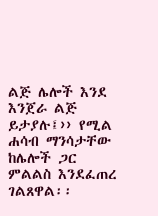ልጅ ሌሎች እንደ እንጀራ ልጅ ይታያሉ፤›› የሚል ሐሳብ ማንሳታቸው ከሌሎች ጋር ምልልስ እንደፈጠረ ገልጸዋል፡፡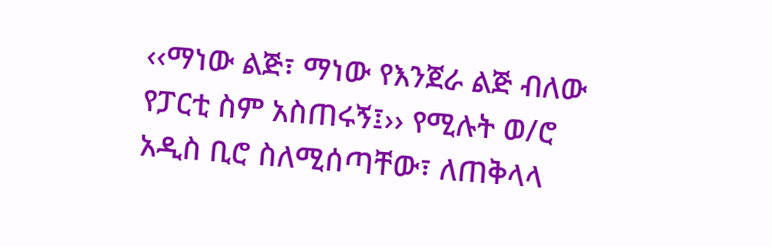‹‹ማነው ልጅ፣ ማነው የእንጀራ ልጅ ብለው የፓርቲ ስም አስጠሩኝ፤›› የሚሉት ወ/ሮ አዲስ ቢሮ ስለሚሰጣቸው፣ ለጠቅላላ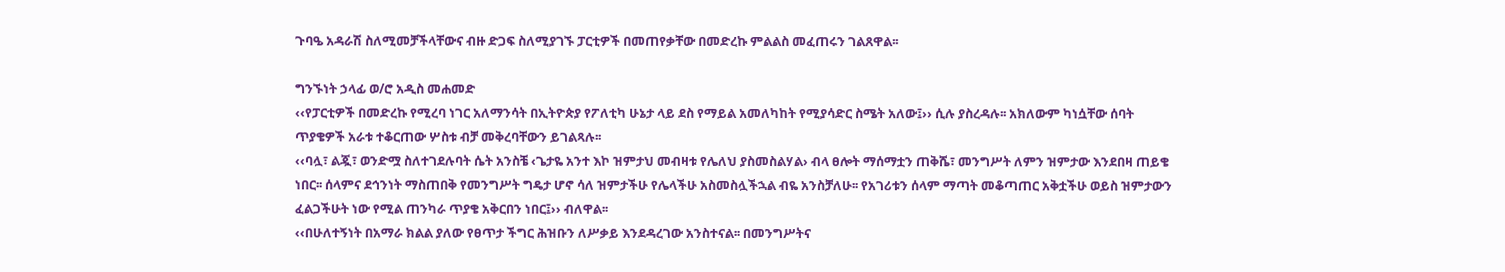ጉባዔ አዳራሽ ስለሚመቻችላቸውና ብዙ ድጋፍ ስለሚያገኙ ፓርቲዎች በመጠየቃቸው በመድረኩ ምልልስ መፈጠሩን ገልጸዋል፡፡

ግንኙነት ኃላፊ ወ/ሮ አዲስ መሐመድ
‹‹የፓርቲዎች በመድረኩ የሚረባ ነገር አለማንሳት በኢትዮጵያ የፖለቲካ ሁኔታ ላይ ደስ የማይል አመለካከት የሚያሳድር ስሜት አለው፤›› ሲሉ ያስረዳሉ፡፡ አክለውም ካነሷቸው ሰባት ጥያቄዎች አራቱ ተቆርጠው ሦስቱ ብቻ መቅረባቸውን ይገልጻሉ፡፡
‹‹ባሏ፣ ልጇ፣ ወንድሟ ስለተገደሉባት ሴት አንስቼ ‹ጌታዬ አንተ እኮ ዝምታህ መብዛቱ የሌለህ ያስመስልሃል› ብላ ፀሎት ማሰማቷን ጠቅሼ፣ መንግሥት ለምን ዝምታው እንደበዛ ጠይቄ ነበር፡፡ ሰላምና ደኅንነት ማስጠበቅ የመንግሥት ግዴታ ሆኖ ሳለ ዝምታችሁ የሌላችሁ አስመስሏችኋል ብዬ አንስቻለሁ፡፡ የአገሪቱን ሰላም ማጣት መቆጣጠር አቅቷችሁ ወይስ ዝምታውን ፈልጋችሁት ነው የሚል ጠንካራ ጥያቄ አቅርበን ነበር፤›› ብለዋል፡፡
‹‹በሁለተኝነት በአማራ ክልል ያለው የፀጥታ ችግር ሕዝቡን ለሥቃይ እንደዳረገው አንስተናል፡፡ በመንግሥትና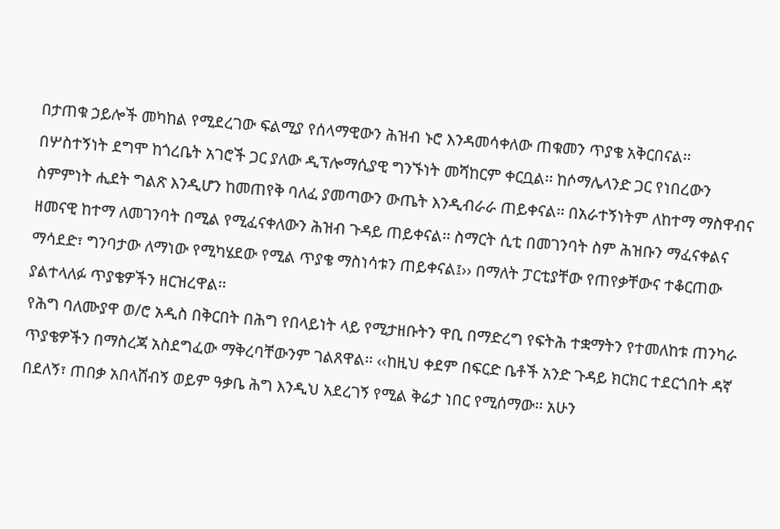በታጠቁ ኃይሎች መካከል የሚደረገው ፍልሚያ የሰላማዊውን ሕዝብ ኑሮ እንዳመሳቀለው ጠቁመን ጥያቄ አቅርበናል፡፡ በሦስተኝነት ደግሞ ከጎረቤት አገሮች ጋር ያለው ዲፕሎማሲያዊ ግንኙነት መሻከርም ቀርቧል፡፡ ከሶማሌላንድ ጋር የነበረውን ስምምነት ሒደት ግልጽ እንዲሆን ከመጠየቅ ባለፈ ያመጣውን ውጤት እንዲብራራ ጠይቀናል፡፡ በአራተኝነትም ለከተማ ማስዋብና ዘመናዊ ከተማ ለመገንባት በሚል የሚፈናቀለውን ሕዝብ ጉዳይ ጠይቀናል፡፡ ስማርት ሲቲ በመገንባት ስም ሕዝቡን ማፈናቀልና ማሳደድ፣ ግንባታው ለማነው የሚካሄደው የሚል ጥያቄ ማስነሳቱን ጠይቀናል፤›› በማለት ፓርቲያቸው የጠየቃቸውና ተቆርጠው ያልተላለፉ ጥያቄዎችን ዘርዝረዋል፡፡
የሕግ ባለሙያዋ ወ/ሮ አዲስ በቅርበት በሕግ የበላይነት ላይ የሚታዘቡትን ዋቢ በማድረግ የፍትሕ ተቋማትን የተመለከቱ ጠንካራ ጥያቄዎችን በማስረጃ አስደግፈው ማቅረባቸውንም ገልጸዋል፡፡ ‹‹ከዚህ ቀደም በፍርድ ቤቶች አንድ ጉዳይ ክርክር ተደርጎበት ዳኛ በደለኝ፣ ጠበቃ አበላሸብኝ ወይም ዓቃቤ ሕግ እንዲህ አደረገኝ የሚል ቅሬታ ነበር የሚሰማው፡፡ አሁን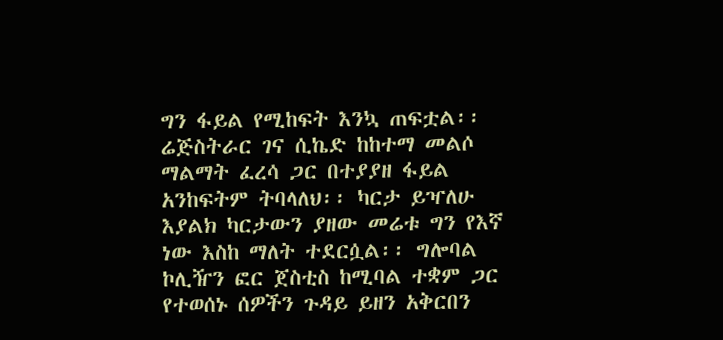ግን ፋይል የሚከፍት እንኳ ጠፍቷል፡፡ ሬጅስትራር ገና ሲኬድ ከከተማ መልሶ ማልማት ፈረሳ ጋር በተያያዘ ፋይል አንከፍትም ትባላለህ፡፡ ካርታ ይዣለሁ እያልክ ካርታውን ያዘው መሬቱ ግን የእኛ ነው እስከ ማለት ተደርሷል፡፡ ግሎባል ኮሊዥን ፎር ጀስቲስ ከሚባል ተቋም ጋር የተወሰኑ ሰዎችን ጉዳይ ይዘን አቅርበን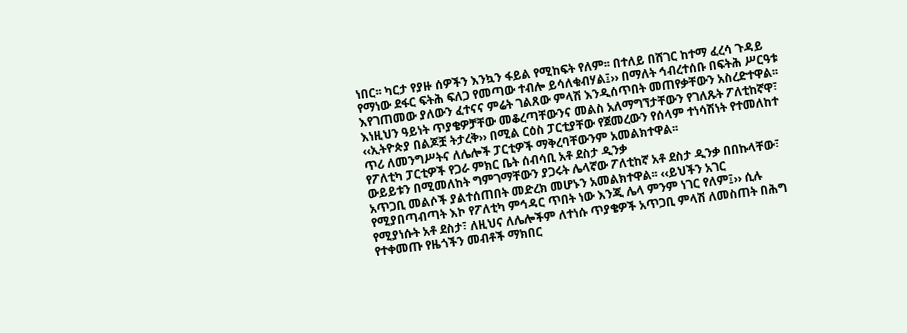ነበር፡፡ ካርታ የያዙ ሰዎችን እንኳን ፋይል የሚከፍት የለም፡፡ በተለይ በሸገር ከተማ ፈረሳ ጉዳይ የማነው ደፋር ፍትሕ ፍለጋ የመጣው ተብሎ ይሳለቁብሃል፤›› በማለት ኅብረተሰቡ በፍትሕ ሥርዓቱ እየገጠመው ያለውን ፈተናና ምሬት ገልጸው ምላሽ እንዲሰጥበት መጠየቃቸውን አስረድተዋል፡፡
እነዚህን ዓይነት ጥያቄዎቻቸው መቆረጣቸውንና መልስ አለማግኘታቸውን የገለጹት ፖለቲከኛዋ፣ ‹‹ኢትዮጵያ በልጆቿ ትታረቅ›› በሚል ርዕስ ፓርቲያቸው የጀመረውን የሰላም ተነሳሽነት የተመለከተ ጥሪ ለመንግሥትና ለሌሎች ፓርቲዎች ማቅረባቸውንም አመልክተዋል፡፡
የፖለቲካ ፓርቲዎች የጋራ ምክር ቤት ሰብሳቢ አቶ ደስታ ዲንቃ
ውይይቱን በሚመለከት ግምገማቸውን ያጋሩት ሌላኛው ፖለቲከኛ አቶ ደስታ ዲንቃ በበኩላቸው፣ አጥጋቢ መልሶች ያልተሰጠበት መድረክ መሆኑን አመልክተዋል፡፡ ‹‹ይህችን አገር የሚያበጣብጣት እኮ የፖለቲካ ምኅዳር ጥበት ነው እንጂ ሌላ ምንም ነገር የለም፤›› ሲሉ የሚያነሱት አቶ ደስታ፣ ለዚህና ለሌሎችም ለተነሱ ጥያቄዎች አጥጋቢ ምላሽ ለመስጠት በሕግ የተቀመጡ የዜጎችን መብቶች ማክበር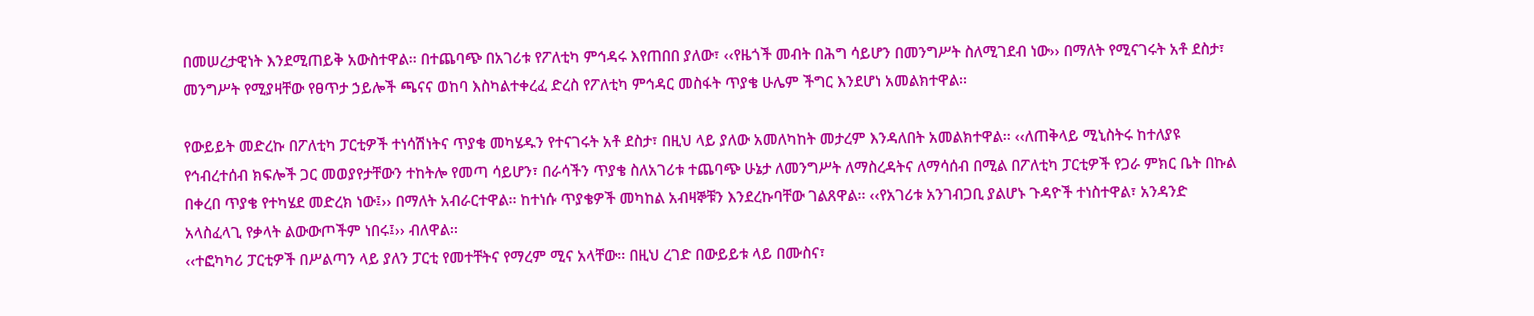በመሠረታዊነት እንደሚጠይቅ አውስተዋል፡፡ በተጨባጭ በአገሪቱ የፖለቲካ ምኅዳሩ እየጠበበ ያለው፣ ‹‹የዜጎች መብት በሕግ ሳይሆን በመንግሥት ስለሚገደብ ነው›› በማለት የሚናገሩት አቶ ደስታ፣ መንግሥት የሚያዛቸው የፀጥታ ኃይሎች ጫናና ወከባ እስካልተቀረፈ ድረስ የፖለቲካ ምኅዳር መስፋት ጥያቄ ሁሌም ችግር እንደሆነ አመልክተዋል፡፡

የውይይት መድረኩ በፖለቲካ ፓርቲዎች ተነሳሽነትና ጥያቄ መካሄዱን የተናገሩት አቶ ደስታ፣ በዚህ ላይ ያለው አመለካከት መታረም እንዳለበት አመልክተዋል፡፡ ‹‹ለጠቅላይ ሚኒስትሩ ከተለያዩ የኅብረተሰብ ክፍሎች ጋር መወያየታቸውን ተከትሎ የመጣ ሳይሆን፣ በራሳችን ጥያቄ ስለአገሪቱ ተጨባጭ ሁኔታ ለመንግሥት ለማስረዳትና ለማሳሰብ በሚል በፖለቲካ ፓርቲዎች የጋራ ምክር ቤት በኩል በቀረበ ጥያቄ የተካሄደ መድረክ ነው፤›› በማለት አብራርተዋል፡፡ ከተነሱ ጥያቄዎች መካከል አብዛኞቹን እንደረኩባቸው ገልጸዋል፡፡ ‹‹የአገሪቱ አንገብጋቢ ያልሆኑ ጉዳዮች ተነስተዋል፣ አንዳንድ አላስፈላጊ የቃላት ልውውጦችም ነበሩ፤›› ብለዋል፡፡
‹‹ተፎካካሪ ፓርቲዎች በሥልጣን ላይ ያለን ፓርቲ የመተቸትና የማረም ሚና አላቸው፡፡ በዚህ ረገድ በውይይቱ ላይ በሙስና፣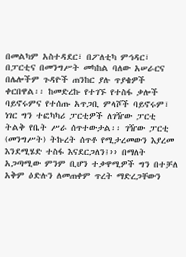በመልካም አስተዳደር፣ በፖለቲካ ምኅዳር፣ በፓርቲና በመንግሥት መካከል ባለው አሠራርና በሌሎችም ጉዳዮች ጠንከር ያሉ ጥያቄዎች ቀርበዋል፡፡ ከመድረኩ የተገኙ የተስፋ ቃሎች ባይኖሩምና የተሰጡ አጥጋቢ ምላሾች ባይኖሩም፣ ነገር ግን ተፎካካሪ ፓርቲዎች ለገዥው ፓርቲ ትልቅ የቤት ሥራ ሰጥተውታል፡፡ ገዥው ፓርቲ (መንግሥት) ትኩረት ሰጥቶ የሚታረመውን እያረመ እንደሚሄድ ተስፋ እናደርጋለን፤›› በማለት አጋጣሚው ምንም ቢሆን ተቃዋሚዎች ግን በተቻለ አቅም ዕድሉን ለመጠቀም ጥረት ማድረጋቸውን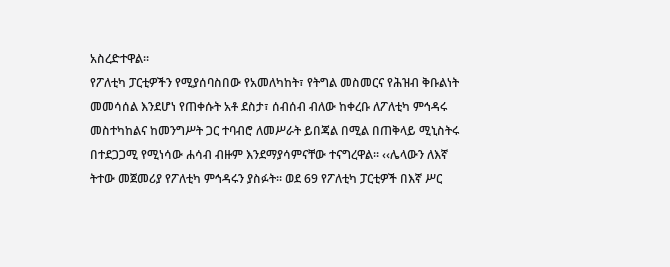አስረድተዋል፡፡
የፖለቲካ ፓርቲዎችን የሚያሰባስበው የአመለካከት፣ የትግል መስመርና የሕዝብ ቅቡልነት መመሳሰል እንደሆነ የጠቀሱት አቶ ደስታ፣ ሰብሰብ ብለው ከቀረቡ ለፖለቲካ ምኅዳሩ መስተካከልና ከመንግሥት ጋር ተባብሮ ለመሥራት ይበጃል በሚል በጠቅላይ ሚኒስትሩ በተደጋጋሚ የሚነሳው ሐሳብ ብዙም እንደማያሳምናቸው ተናግረዋል፡፡ ‹‹ሌላውን ለእኛ ትተው መጀመሪያ የፖለቲካ ምኅዳሩን ያስፉት፡፡ ወደ 69 የፖለቲካ ፓርቲዎች በእኛ ሥር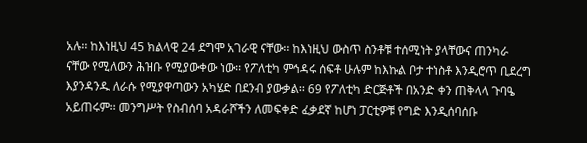አሉ፡፡ ከእነዚህ 45 ክልላዊ 24 ደግሞ አገራዊ ናቸው፡፡ ከእነዚህ ውስጥ ስንቶቹ ተሰሚነት ያላቸውና ጠንካራ ናቸው የሚለውን ሕዝቡ የሚያውቀው ነው፡፡ የፖለቲካ ምኅዳሩ ሰፍቶ ሁሉም ከእኩል ቦታ ተነስቶ እንዲሮጥ ቢደረግ እያንዳንዱ ለራሱ የሚያዋጣውን አካሄድ በደንብ ያውቃል፡፡ 69 የፖለቲካ ድርጅቶች በአንድ ቀን ጠቅላላ ጉባዔ አይጠሩም፡፡ መንግሥት የስብሰባ አዳራሾችን ለመፍቀድ ፈቃደኛ ከሆነ ፓርቲዎቹ የግድ እንዲሰባሰቡ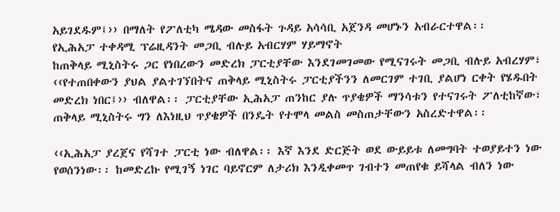አይገደዱም፤›› በማለት የፖለቲካ ሜዳው መስፋት ጉዳይ አሳሳቢ አጀንዳ መሆኑን አብራርተዋል፡፡
የኢሕአፓ ተቀዳሚ ፕሬዚዳንት መጋቢ ብሉይ አብርሃም ሃይማኖት
ከጠቅላይ ሚኒስትሩ ጋር የነበረውን መድረክ ፓርቲያቸው እንደገመገመው የሚናገሩት መጋቢ ብሉይ አብረሃም፣ ‹‹የተጠበቀውን ያህል ያልተገኘበትና ጠቅላይ ሚኒስትሩ ፓርቲያችንን ለመርገም ተገቢ ያልሆነ ርቀት የሄዱበት መድረክ ነበር፤›› ብለዋል፡፡ ፓርቲያቸው ኢሕአፓ ጠንከር ያሉ ጥያቄዎች ማንሳቱን የተናገሩት ፖለቲከኛው፣ ጠቅላይ ሚኒስትሩ ግን ለእነዚህ ጥያቄዎች በንዴት የተሞላ መልስ መስጠታቸውን አስረድተዋል፡፡

‹‹ኢሕአፓ ያረጀና የሻገተ ፓርቲ ነው ብለዋል፡፡ እኛ እንደ ድርጅት ወደ ውይይቱ ለመግባት ተወያይተን ነው የወሰንነው፡፡ ከመድረኩ የሚገኝ ነገር ባይኖርም ለታሪክ እንዲቀመጥ ገብተን መጠየቁ ይሻላል ብለን ነው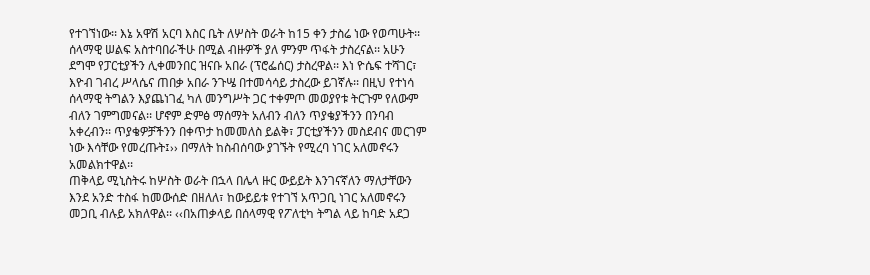የተገኘነው፡፡ እኔ አዋሽ አርባ እስር ቤት ለሦስት ወራት ከ15 ቀን ታስሬ ነው የወጣሁት፡፡ ሰላማዊ ሠልፍ አስተባበራችሁ በሚል ብዙዎች ያለ ምንም ጥፋት ታስረናል፡፡ አሁን ደግሞ የፓርቲያችን ሊቀመንበር ዝናቡ አበራ (ፕሮፌሰር) ታስረዋል፡፡ እነ ዮሴፍ ተሻገር፣ እዮብ ገብረ ሥላሴና ጠበቃ አበራ ንጉሤ በተመሳሳይ ታስረው ይገኛሉ፡፡ በዚህ የተነሳ ሰላማዊ ትግልን እያጨነገፈ ካለ መንግሥት ጋር ተቀምጦ መወያየቱ ትርጉም የለውም ብለን ገምግመናል፡፡ ሆኖም ድምፅ ማሰማት አለብን ብለን ጥያቄያችንን በንባብ አቀረብን፡፡ ጥያቄዎቻችንን በቀጥታ ከመመለስ ይልቅ፣ ፓርቲያችንን መስደብና መርገም ነው እሳቸው የመረጡት፤›› በማለት ከስብሰባው ያገኙት የሚረባ ነገር አለመኖሩን አመልክተዋል፡፡
ጠቅላይ ሚኒስትሩ ከሦስት ወራት በኋላ በሌላ ዙር ውይይት እንገናኛለን ማለታቸውን እንደ አንድ ተስፋ ከመውሰድ በዘለለ፣ ከውይይቱ የተገኘ አጥጋቢ ነገር አለመኖሩን መጋቢ ብሉይ አክለዋል፡፡ ‹‹በአጠቃላይ በሰላማዊ የፖለቲካ ትግል ላይ ከባድ አደጋ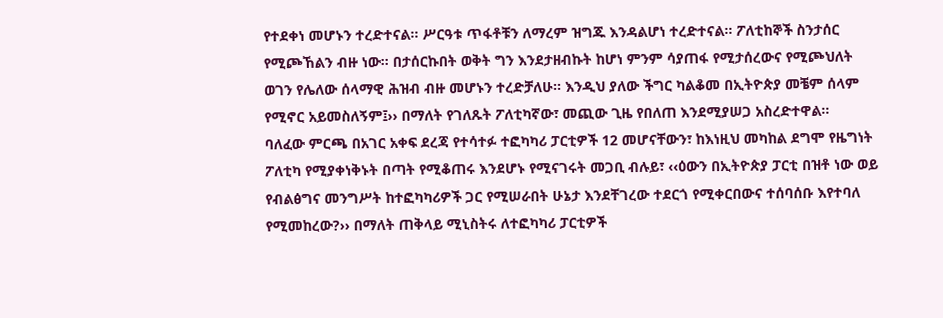የተደቀነ መሆኑን ተረድተናል፡፡ ሥርዓቱ ጥፋቶቹን ለማረም ዝግጁ እንዳልሆነ ተረድተናል፡፡ ፖለቲከኞች ስንታሰር የሚጮኸልን ብዙ ነው፡፡ በታሰርኩበት ወቅት ግን እንደታዘብኩት ከሆነ ምንም ሳያጠፋ የሚታሰረውና የሚጮህለት ወገን የሌለው ሰላማዊ ሕዝብ ብዙ መሆኑን ተረድቻለሁ፡፡ እንዲህ ያለው ችግር ካልቆመ በኢትዮጵያ መቼም ሰላም የሚኖር አይመስለኝም፤›› በማለት የገለጹት ፖለቲካኛው፣ መጪው ጊዜ የበለጠ እንደሚያሠጋ አስረድተዋል፡፡
ባለፈው ምርጫ በአገር አቀፍ ደረጃ የተሳተፉ ተፎካካሪ ፓርቲዎች 12 መሆናቸውን፣ ከእነዚህ መካከል ደግሞ የዜግነት ፖለቲካ የሚያቀነቅኑት በጣት የሚቆጠሩ እንደሆኑ የሚናገሩት መጋቢ ብሉይ፣ ‹‹ዕውን በኢትዮጵያ ፓርቲ በዝቶ ነው ወይ የብልፅግና መንግሥት ከተፎካካሪዎች ጋር የሚሠራበት ሁኔታ እንደቸገረው ተደርጎ የሚቀርበውና ተሰባሰቡ እየተባለ የሚመከረው?›› በማለት ጠቅላይ ሚኒስትሩ ለተፎካካሪ ፓርቲዎች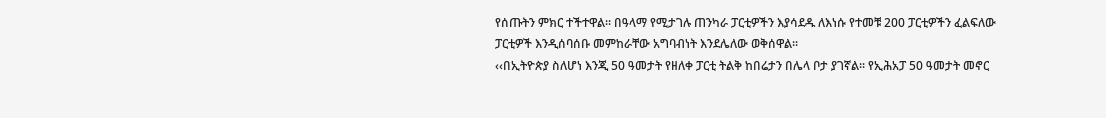የሰጡትን ምክር ተችተዋል፡፡ በዓላማ የሚታገሉ ጠንካራ ፓርቲዎችን እያሳደዱ ለእነሱ የተመቹ 200 ፓርቲዎችን ፈልፍለው ፓርቲዎች እንዲሰባሰቡ መምከራቸው አግባብነት እንደሌለው ወቅሰዋል፡፡
‹‹በኢትዮጵያ ስለሆነ እንጂ 50 ዓመታት የዘለቀ ፓርቲ ትልቅ ከበሬታን በሌላ ቦታ ያገኛል፡፡ የኢሕአፓ 50 ዓመታት መኖር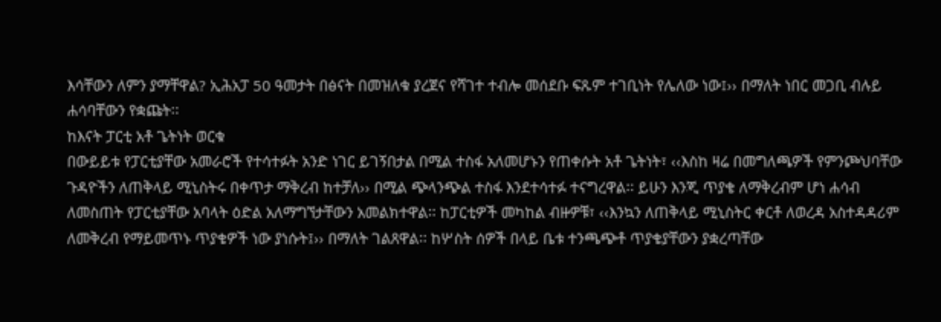እሳቸውን ለምን ያማቸዋል? ኢሕአፓ 50 ዓመታት በፅናት በመዝለቁ ያረጀና የሻገተ ተብሎ መሰደቡ ፍጹም ተገቢነት የሌለው ነው፤›› በማለት ነበር መጋቢ ብሉይ ሐሳባቸውን የቋጩት፡፡
ከእናት ፓርቲ አቶ ጌትነት ወርቁ
በውይይቱ የፓርቲያቸው አመራሮች የተሳተፉት አንድ ነገር ይገኝበታል በሚል ተስፋ አለመሆኑን የጠቀሱት አቶ ጌትነት፣ ‹‹እስከ ዛሬ በመግለጫዎች የምንጮህባቸው ጉዳዮችን ለጠቅላይ ሚኒስትሩ በቀጥታ ማቅረብ ከተቻለ›› በሚል ጭላንጭል ተስፋ እንደተሳተፉ ተናግረዋል፡፡ ይሁን እንጂ ጥያቄ ለማቅረብም ሆነ ሐሳብ ለመስጠት የፓርቲያቸው አባላት ዕድል አለማግኘታቸውን አመልክተዋል፡፡ ከፓርቲዎች መካከል ብዙዎቹ፣ ‹‹እንኳን ለጠቅላይ ሚኒስትር ቀርቶ ለወረዳ አስተዳዳሪም ለመቅረብ የማይመጥኑ ጥያቄዎች ነው ያነሱት፤›› በማለት ገልጸዋል፡፡ ከሦስት ሰዎች በላይ ቤቱ ተንጫጭቶ ጥያቄያቸውን ያቋረጣቸው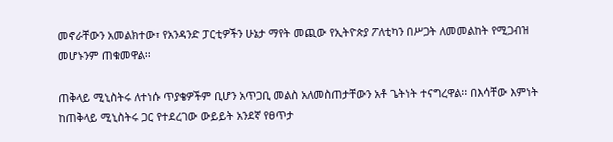መኖራቸውን አመልክተው፣ የአንዳንድ ፓርቲዎችን ሁኔታ ማየት መጪው የኢትዮጵያ ፖለቲካን በሥጋት ለመመልከት የሚጋብዝ መሆኑንም ጠቁመዋል፡፡

ጠቅላይ ሚኒስትሩ ለተነሱ ጥያቄዎችም ቢሆን አጥጋቢ መልስ አለመስጠታቸውን አቶ ጌትነት ተናግረዋል፡፡ በእሳቸው እምነት ከጠቅላይ ሚኒስትሩ ጋር የተደረገው ውይይት አንደኛ የፀጥታ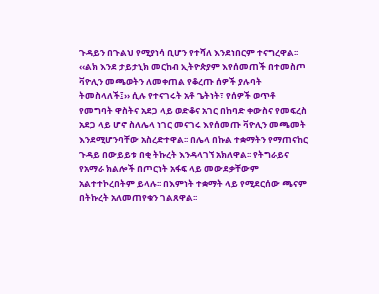ጉዳይን በጉልህ የሚያነሳ ቢሆን የተሻለ እንደነበርም ተናግረዋል፡፡
‹‹ልክ እንደ ታይታኒክ መርከብ ኢትዮጵያም እየሰመጠች በተመስጦ ቫዮሊን መጫወትን ለመቀጠል የቆረጡ ሰዎች ያሉባት ትመስላለች፤›› ሲሉ የተናገሩት አቶ ጌትነት፣ የሰዎች ወጥቶ የመግባት ዋስትና አደጋ ላይ ወድቆና አገር በከባድ ቀውስና የመፍረስ አደጋ ላይ ሆኖ ስለሌላ ነገር መናገሩ እየሰመጡ ቫዮሊን መጫመት እንደሚሆንባቸው አስረድተዋል፡፡ በሌላ በኩል ተቋማትን የማጠናከር ጉዳይ በውይይቱ በቂ ትኩረት እንዳላገኘ አክለዋል፡፡ የትግራይና የአማራ ክልሎች በጦርነት አፋፍ ላይ መውደቃቸውም አልተተኮረበትም ይላሉ፡፡ በእምነት ተቋማት ላይ የሚደርሰው ጫናም በትኩረት አለመጠየቁን ገልጸዋል፡፡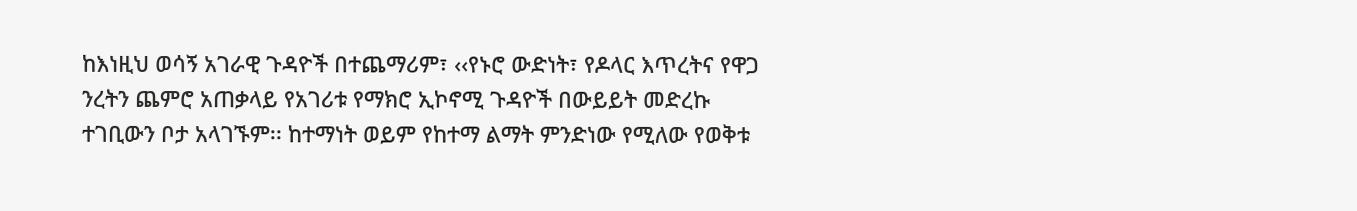ከእነዚህ ወሳኝ አገራዊ ጉዳዮች በተጨማሪም፣ ‹‹የኑሮ ውድነት፣ የዶላር እጥረትና የዋጋ ንረትን ጨምሮ አጠቃላይ የአገሪቱ የማክሮ ኢኮኖሚ ጉዳዮች በውይይት መድረኩ ተገቢውን ቦታ አላገኙም፡፡ ከተማነት ወይም የከተማ ልማት ምንድነው የሚለው የወቅቱ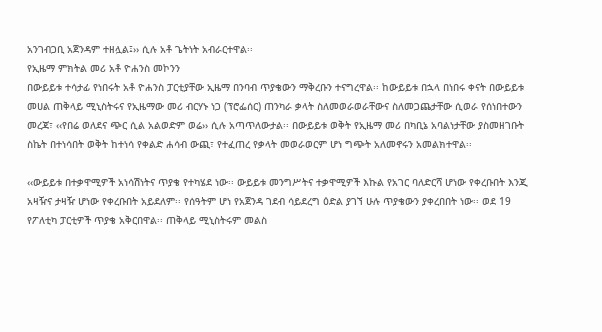አንገብጋቢ አጀንዳም ተዘሏል፤›› ሲሉ አቶ ጌትነት አብራርተዋል፡፡
የኢዜማ ምክትል መሪ አቶ ዮሐንስ መኮንን
በውይይቱ ተሳታፊ የነበሩት አቶ ዮሐንስ ፓርቲያቸው ኢዜማ በንባብ ጥያቄውን ማቅረቡን ተናግረዋል፡፡ ከውይይቱ በኋላ በነበሩ ቀናት በውይይቱ መሀል ጠቅላይ ሚኒስትሩና የኢዜማው መሪ ብርሃኑ ነጋ (ፕሮፌሰር) ጠንካራ ቃላት ስለመወራወራቸውና ስለመጋጨታቸው ሲወራ የሰነበተውን መረጃ፣ ‹‹የበሬ ወለደና ጭር ሲል አልወድም ወሬ›› ሲሉ አጣጥለውታል፡፡ በውይይቱ ወቅት የኢዜማ መሪ በካቢኔ አባልነታቸው ያስመዘገቡት ስኬት በተነሳበት ወቅት ከተነሳ የቀልድ ሐሳብ ውጪ፣ የተፈጠረ የቃላት መወራወርም ሆነ ግጭት አለመኖሩን አመልክተዋል፡፡

‹‹ውይይቱ በተቃዋሚዎች አነሳሽነትና ጥያቄ የተካሄደ ነው፡፡ ውይይቱ መንግሥትና ተቃዋሚዎች እኩል የአገር ባለድርሻ ሆነው የቀረቡበት እንጂ አዛዥና ታዛዥ ሆነው የቀረቡበት አይደለም፡፡ የሰዓትም ሆነ የአጀንዳ ገደብ ሳይደረግ ዕድል ያገኘ ሁሉ ጥያቄውን ያቀረበበት ነው፡፡ ወደ 19 የፖለቲካ ፓርቲዎች ጥያቄ አቅርበዋል፡፡ ጠቅላይ ሚኒስትሩም መልስ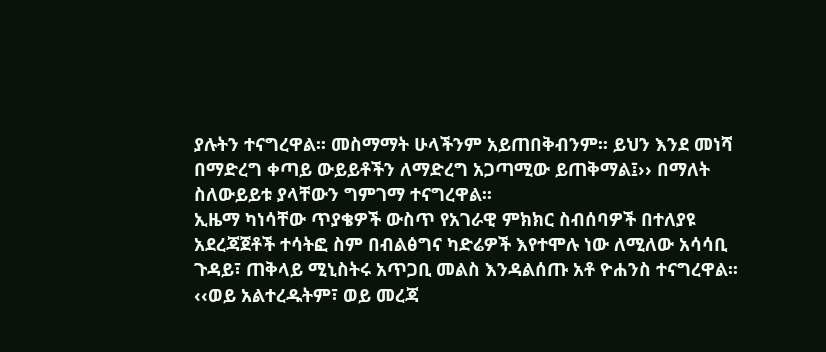ያሉትን ተናግረዋል፡፡ መስማማት ሁላችንም አይጠበቅብንም፡፡ ይህን እንደ መነሻ በማድረግ ቀጣይ ውይይቶችን ለማድረግ አጋጣሚው ይጠቅማል፤›› በማለት ስለውይይቱ ያላቸውን ግምገማ ተናግረዋል፡፡
ኢዜማ ካነሳቸው ጥያቄዎች ውስጥ የአገራዊ ምክክር ስብሰባዎች በተለያዩ አደረጃጀቶች ተሳትፎ ስም በብልፅግና ካድሬዎች እየተሞሉ ነው ለሚለው አሳሳቢ ጉዳይ፣ ጠቅላይ ሚኒስትሩ አጥጋቢ መልስ እንዳልሰጡ አቶ ዮሐንስ ተናግረዋል፡፡ ‹‹ወይ አልተረዱትም፣ ወይ መረጃ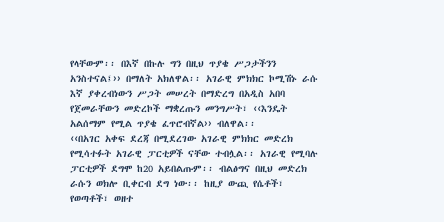የላቸውም፡፡ በእኛ በኩሉ ግን በዚህ ጥያቄ ሥጋታችንን አንስተናል፤›› በማለት አክለዋል፡፡ አገራዊ ምክክር ኮሚሽኑ ራሱ እኛ ያቀረብነውን ሥጋት መሠረት በማድረግ በአዲስ አበባ የጀመራቸውን መድረኮች ማቋረጡን መንግሥት፣ ‹‹እንዴት አልሰማም የሚል ጥያቄ ፈጥሮብኛል›› ብለዋል፡፡
‹‹በአገር አቀፍ ደረጃ በሚደረገው አገራዊ ምክክር መድረክ የሚሳተፉት አገራዊ ፓርቲዎች ናቸው ተብሏል፡፡ አገራዊ የሚባሉ ፓርቲዎች ደግሞ ከ20 አይበልጡም፡፡ ብልፅግና በዚህ መድረክ ራሱን ወክሎ ቢቀርብ ደግ ነው፡፡ ከዚያ ውጪ የሴቶች፣ የወጣቶች፣ ወዘተ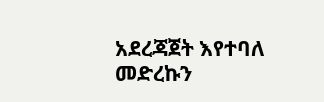አደረጃጀት እየተባለ መድረኩን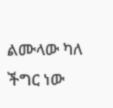ልሙላው ካለ ችግር ነው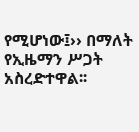የሚሆነው፤›› በማለት የኢዜማን ሥጋት አስረድተዋል፡፡